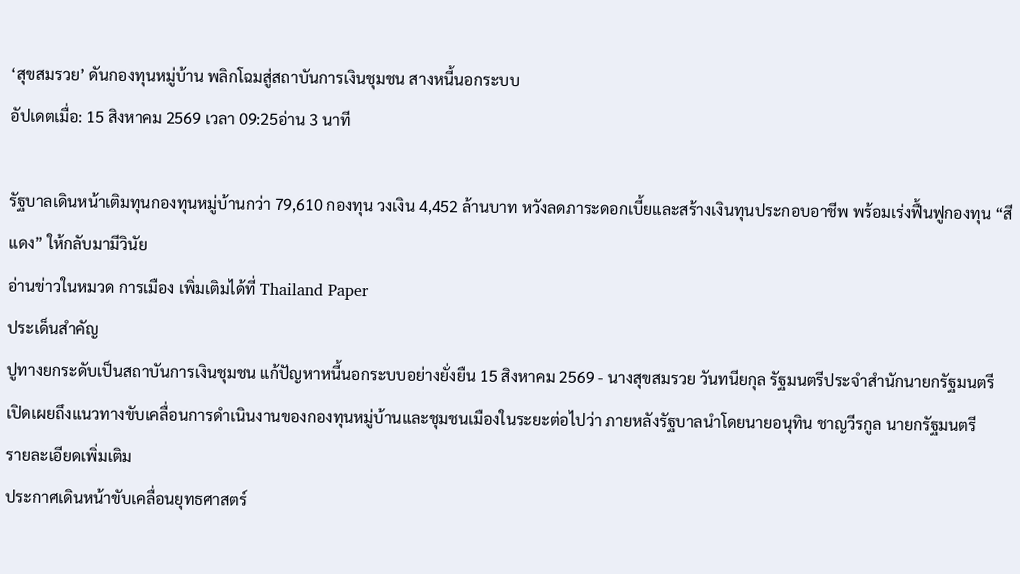‘สุขสมรวย’ ดันกองทุนหมู่บ้าน พลิกโฉมสู่สถาบันการเงินชุมชน สางหนี้นอกระบบ
อัปเดตเมื่อ: 15 สิงหาคม 2569 เวลา 09:25อ่าน 3 นาที

รัฐบาลเดินหน้าเติมทุนกองทุนหมู่บ้านกว่า 79,610 กองทุน วงเงิน 4,452 ล้านบาท หวังลดภาระดอกเบี้ยและสร้างเงินทุนประกอบอาชีพ พร้อมเร่งฟื้นฟูกองทุน “สีแดง” ให้กลับมามีวินัย
อ่านข่าวในหมวด การเมือง เพิ่มเติมได้ที่ Thailand Paper
ประเด็นสำคัญ
ปูทางยกระดับเป็นสถาบันการเงินชุมชน แก้ปัญหาหนี้นอกระบบอย่างยั่งยืน 15 สิงหาคม 2569 - นางสุขสมรวย วันทนียกุล รัฐมนตรีประจำสำนักนายกรัฐมนตรี
เปิดเผยถึงแนวทางขับเคลื่อนการดำเนินงานของกองทุนหมู่บ้านและชุมชนเมืองในระยะต่อไปว่า ภายหลังรัฐบาลนำโดยนายอนุทิน ชาญวีรกูล นายกรัฐมนตรี
รายละเอียดเพิ่มเติม
ประกาศเดินหน้าขับเคลื่อนยุทธศาสตร์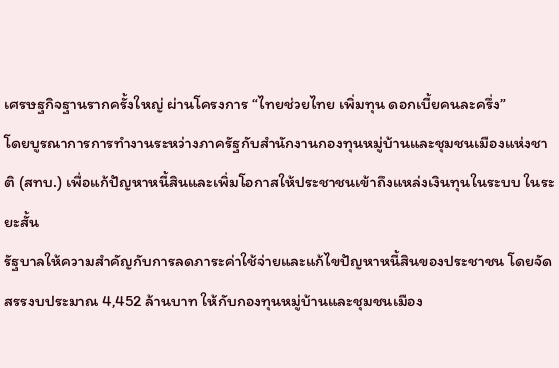เศรษฐกิจฐานรากครั้งใหญ่ ผ่านโครงการ “ไทยช่วยไทย เพิ่มทุน ดอกเบี้ยคนละครึ่ง”
โดยบูรณาการการทำงานระหว่างภาครัฐกับสำนักงานกองทุนหมู่บ้านและชุมชนเมืองแห่งชาติ (สทบ.) เพื่อแก้ปัญหาหนี้สินและเพิ่มโอกาสให้ประชาชนเข้าถึงแหล่งเงินทุนในระบบ ในระยะสั้น
รัฐบาลให้ความสำคัญกับการลดภาระค่าใช้จ่ายและแก้ไขปัญหาหนี้สินของประชาชน โดยจัดสรรงบประมาณ 4,452 ล้านบาท ให้กับกองทุนหมู่บ้านและชุมชนเมือง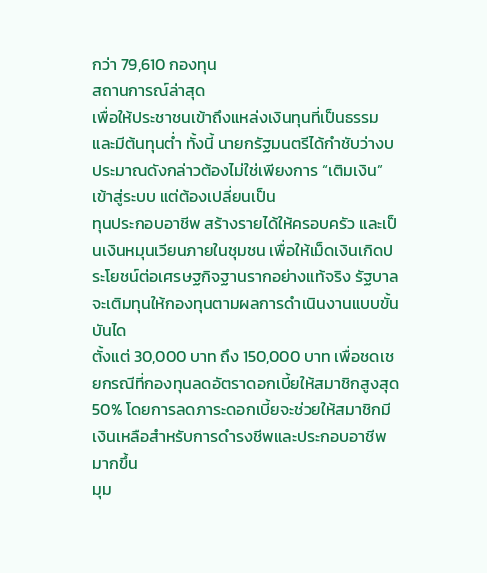กว่า 79,610 กองทุน
สถานการณ์ล่าสุด
เพื่อให้ประชาชนเข้าถึงแหล่งเงินทุนที่เป็นธรรมและมีต้นทุนต่ำ ทั้งนี้ นายกรัฐมนตรีได้กำชับว่างบประมาณดังกล่าวต้องไม่ใช่เพียงการ “เติมเงิน” เข้าสู่ระบบ แต่ต้องเปลี่ยนเป็น
ทุนประกอบอาชีพ สร้างรายได้ให้ครอบครัว และเป็นเงินหมุนเวียนภายในชุมชน เพื่อให้เม็ดเงินเกิดประโยชน์ต่อเศรษฐกิจฐานรากอย่างแท้จริง รัฐบาลจะเติมทุนให้กองทุนตามผลการดำเนินงานแบบขั้นบันได
ตั้งแต่ 30,000 บาท ถึง 150,000 บาท เพื่อชดเชยกรณีที่กองทุนลดอัตราดอกเบี้ยให้สมาชิกสูงสุด 50% โดยการลดภาระดอกเบี้ยจะช่วยให้สมาชิกมีเงินเหลือสำหรับการดำรงชีพและประกอบอาชีพมากขึ้น
มุม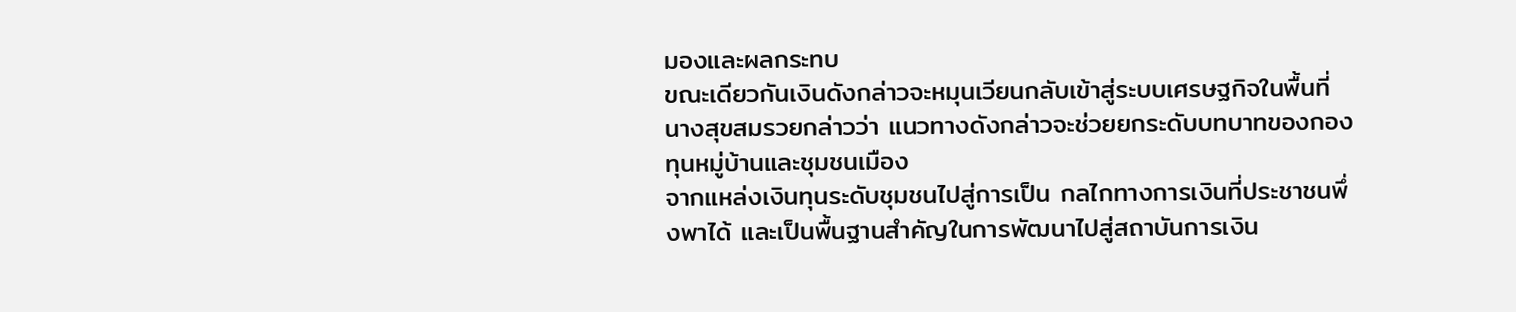มองและผลกระทบ
ขณะเดียวกันเงินดังกล่าวจะหมุนเวียนกลับเข้าสู่ระบบเศรษฐกิจในพื้นที่ นางสุขสมรวยกล่าวว่า แนวทางดังกล่าวจะช่วยยกระดับบทบาทของกองทุนหมู่บ้านและชุมชนเมือง
จากแหล่งเงินทุนระดับชุมชนไปสู่การเป็น กลไกทางการเงินที่ประชาชนพึ่งพาได้ และเป็นพื้นฐานสำคัญในการพัฒนาไปสู่สถาบันการเงิน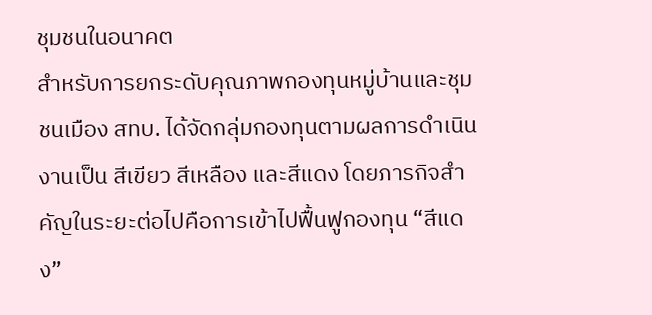ชุมชนในอนาคต
สำหรับการยกระดับคุณภาพกองทุนหมู่บ้านและชุมชนเมือง สทบ. ได้จัดกลุ่มกองทุนตามผลการดำเนินงานเป็น สีเขียว สีเหลือง และสีแดง โดยภารกิจสำคัญในระยะต่อไปคือการเข้าไปฟื้นฟูกองทุน “สีแดง”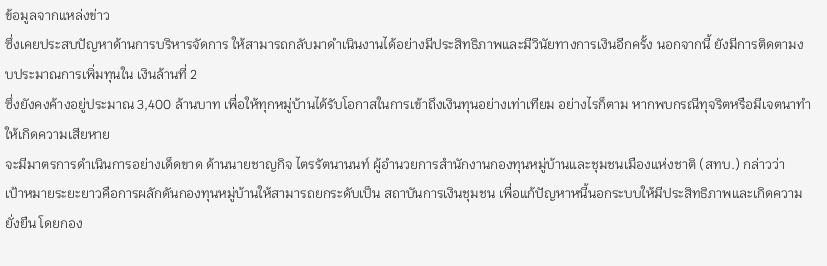ข้อมูลจากแหล่งข่าว
ซึ่งเคยประสบปัญหาด้านการบริหารจัดการ ให้สามารถกลับมาดำเนินงานได้อย่างมีประสิทธิภาพและมีวินัยทางการเงินอีกครั้ง นอกจากนี้ ยังมีการติดตามงบประมาณการเพิ่มทุนใน เงินล้านที่ 2
ซึ่งยังคงค้างอยู่ประมาณ 3,400 ล้านบาท เพื่อให้ทุกหมู่บ้านได้รับโอกาสในการเข้าถึงเงินทุนอย่างเท่าเทียม อย่างไรก็ตาม หากพบกรณีทุจริตหรือมีเจตนาทำให้เกิดความเสียหาย
จะมีมาตรการดำเนินการอย่างเด็ดขาด ด้านนายชาญกิจ ไตรรัตนานนท์ ผู้อำนวยการสำนักงานกองทุนหมู่บ้านและชุมชนเมืองแห่งชาติ (สทบ.) กล่าวว่า
เป้าหมายระยะยาวคือการผลักดันกองทุนหมู่บ้านให้สามารถยกระดับเป็น สถาบันการเงินชุมชน เพื่อแก้ปัญหาหนี้นอกระบบให้มีประสิทธิภาพและเกิดความยั่งยืน โดยกอง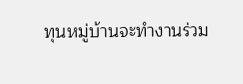ทุนหมู่บ้านจะทำงานร่วม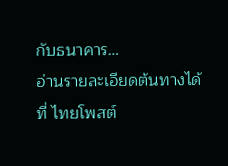กับธนาคาร…
อ่านรายละเอียดต้นทางได้ที่ ไทยโพสต์